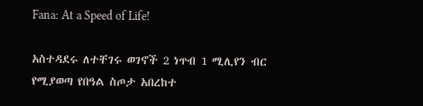Fana: At a Speed of Life!

አስተዳደሩ ለተቸገሩ ወገኖች 2 ነጥብ 1 ሚሊየን ብር የሚያወጣ የበዓል ስጦታ አበረከተ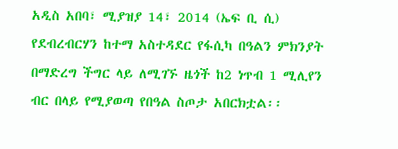አዲስ አበባ፣ ሚያዝያ 14፣ 2014 (ኤፍ ቢ ሲ) የደብረብርሃን ከተማ አስተዳደር የፋሲካ በዓልን ምክንያት በማድረግ ችግር ላይ ለሚገኙ ዜጎች ከ2 ነጥብ 1 ሚሊየን ብር በላይ የሚያወጣ የበዓል ስጦታ አበርክቷል፡፡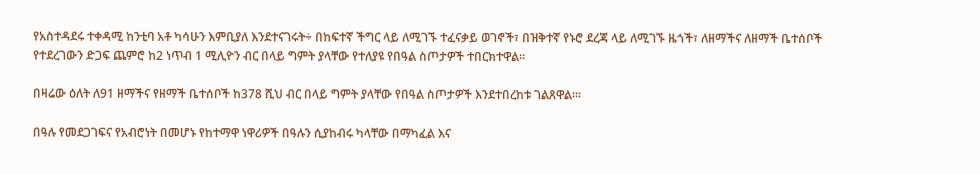የአስተዳደሩ ተቀዳሚ ከንቲባ አቶ ካሳሁን እምቢያለ እንደተናገሩት÷ በከፍተኛ ችግር ላይ ለሚገኙ ተፈናቃይ ወገኖች፣ በዝቅተኛ የኑሮ ደረጃ ላይ ለሚገኙ ዜጎች፣ ለዘማችና ለዘማች ቤተሰቦች የተደረገውን ድጋፍ ጨምሮ ከ2 ነጥብ 1 ሚሊዮን ብር በላይ ግምት ያላቸው የተለያዩ የበዓል ስጦታዎች ተበርክተዋል፡፡

በዛሬው ዕለት ለ91 ዘማችና የዘማች ቤተሰቦች ከ378 ሺህ ብር በላይ ግምት ያላቸው የበዓል ስጦታዎች እንደተበረከቱ ገልጸዋል፡፡፡

በዓሉ የመደጋገፍና የአብሮነት በመሆኑ የከተማዋ ነዋሪዎች በዓሉን ሲያከብሩ ካላቸው በማካፈል እና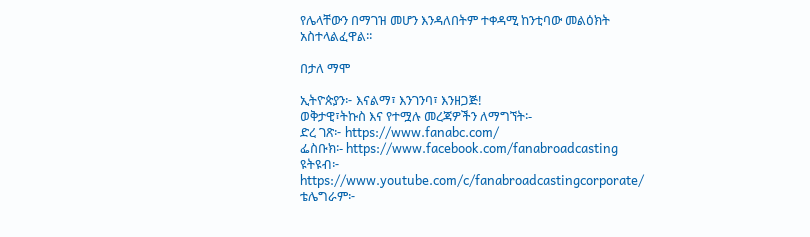የሌላቸውን በማገዝ መሆን እንዳለበትም ተቀዳሚ ከንቲባው መልዕክት አስተላልፈዋል፡፡

በታለ ማሞ

ኢትዮጵያን፦ እናልማ፣ እንገንባ፣ እንዘጋጅ!
ወቅታዊ፣ትኩስ እና የተሟሉ መረጃዎችን ለማግኘት፡-
ድረ ገጽ፦ https://www.fanabc.com/
ፌስቡክ፡- https://www.facebook.com/fanabroadcasting
ዩትዩብ፦ https://www.youtube.com/c/fanabroadcastingcorporate/
ቴሌግራም፦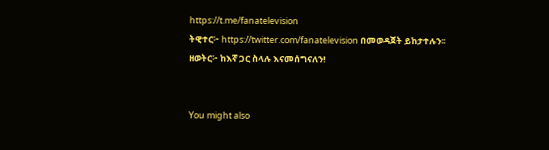https://t.me/fanatelevision
ትዊተር፦ https://twitter.com/fanatelevision በመወዳጀት ይከታተሉን፡፡
ዘወትር፦ ከእኛ ጋር ስላሉ እናመሰግናለን!


You might also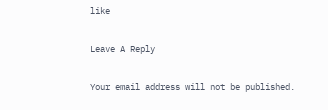like

Leave A Reply

Your email address will not be published.